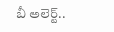బీ అలెర్ట్..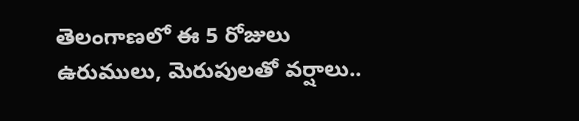తెలంగాణలో ఈ 5 రోజులు ఉరుములు, మెరుపులతో వర్షాలు..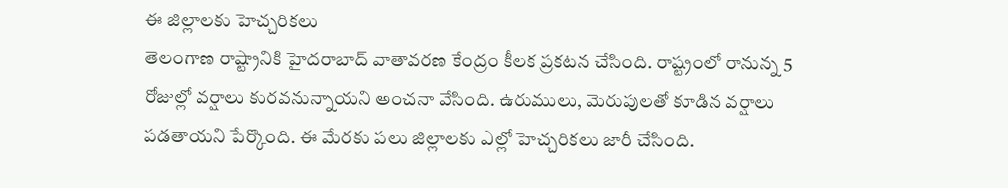ఈ జిల్లాలకు హెచ్చరికలు
తెలంగాణ రాష్ట్రానికి హైదరాబాద్ వాతావరణ కేంద్రం కీలక ప్రకటన చేసింది. రాష్ట్రంలో రానున్న 5 రోజుల్లో వర్షాలు కురవనున్నాయని అంచనా వేసింది. ఉరుములు, మెరుపులతో కూడిన వర్షాలు పడతాయని పేర్కొంది. ఈ మేరకు పలు జిల్లాలకు ఎల్లో హెచ్చరికలు జారీ చేసింది.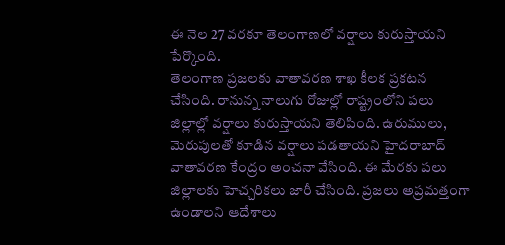ఈ నెల 27 వరకూ తెలంగాణలో వర్షాలు కురుస్తాయని పేర్కొంది.
తెలంగాణ ప్రజలకు వాతావరణ శాఖ కీలక ప్రకటన చేసింది. రానున్న నాలుగు రోజుల్లో రాష్ట్రంలోని పలు జిల్లాల్లో వర్షాలు కురుస్తాయని తెలిపింది. ఉరుములు, మెరుపులతో కూడిన వర్షాలు పడతాయని హైదరాబాద్ వాతావరణ కేంద్రం అంచనా వేసింది. ఈ మేరకు పలు జిల్లాలకు హెచ్చరికలు జారీ చేసింది. ప్రజలు అప్రమత్తంగా ఉండాలని ఆదేశాలు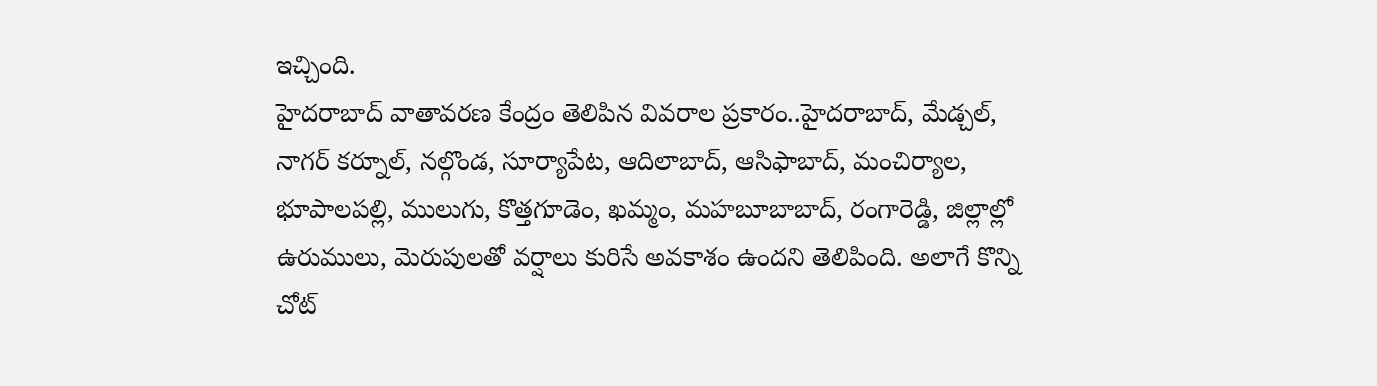ఇచ్చింది.
హైదరాబాద్ వాతావరణ కేంద్రం తెలిపిన వివరాల ప్రకారం..హైదరాబాద్, మేడ్చల్, నాగర్ కర్నూల్, నల్గొండ, సూర్యాపేట, ఆదిలాబాద్, ఆసిఫాబాద్, మంచిర్యాల, భూపాలపల్లి, ములుగు, కొత్తగూడెం, ఖమ్మం, మహబూబాబాద్, రంగారెడ్డి, జిల్లాల్లో ఉరుములు, మెరుపులతో వర్షాలు కురిసే అవకాశం ఉందని తెలిపింది. అలాగే కొన్ని చోట్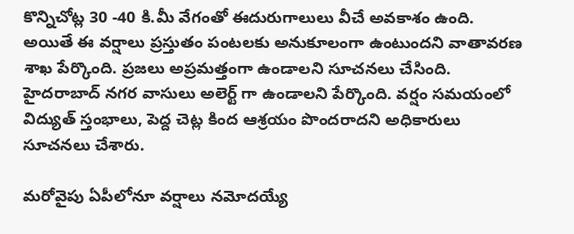కొన్నిచోట్ల 30 -40 కి.మీ వేగంతో ఈదురుగాలులు వీచే అవకాశం ఉంది.
అయితే ఈ వర్షాలు ప్రస్తుతం పంటలకు అనుకూలంగా ఉంటుందని వాతావరణ శాఖ పేర్కొంది. ప్రజలు అప్రమత్తంగా ఉండాలని సూచనలు చేసింది. హైదరాబాద్ నగర వాసులు అలెర్ట్ గా ఉండాలని పేర్కొంది. వర్షం సమయంలో విద్యుత్ స్తంభాలు, పెద్ద చెట్ల కింద ఆశ్రయం పొందరాదని అధికారులు సూచనలు చేశారు.

మరోవైపు ఏపీలోనూ వర్షాలు నమోదయ్యే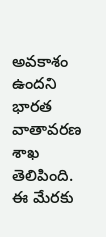అవకాశం ఉందని భారత వాతావరణ శాఖ తెలిపింది. ఈ మేరకు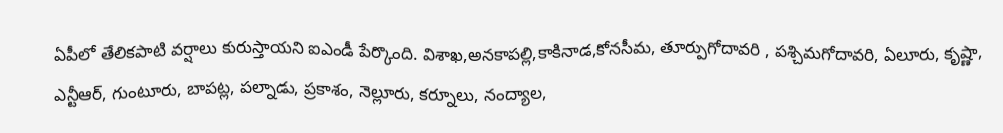ఏపీలో తేలికపాటి వర్షాలు కురుస్తాయని ఐఎండీ పేర్కొంది. విశాఖ,అనకాపల్లి,కాకినాడ,కోనసీమ, తూర్పుగోదావరి , పశ్చిమగోదావరి, ఏలూరు, కృష్ణా, ఎన్టీఆర్, గుంటూరు, బాపట్ల, పల్నాడు, ప్రకాశం, నెల్లూరు, కర్నూలు, నంద్యాల,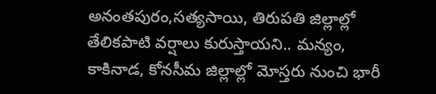అనంతపురం,సత్యసాయి, తిరుపతి జిల్లాల్లో తేలికపాటి వర్షాలు కురుస్తాయని.. మన్యం, కాకినాడ, కోనసీమ జిల్లాల్లో మోస్తరు నుంచి భారీ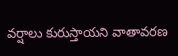వర్షాలు కురుస్తాయని వాతావరణ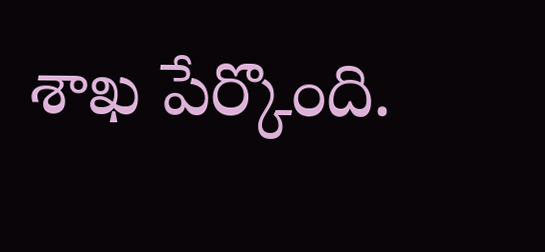శాఖ పేర్కొంది.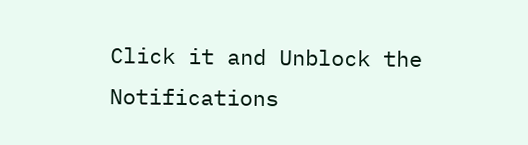Click it and Unblock the Notifications